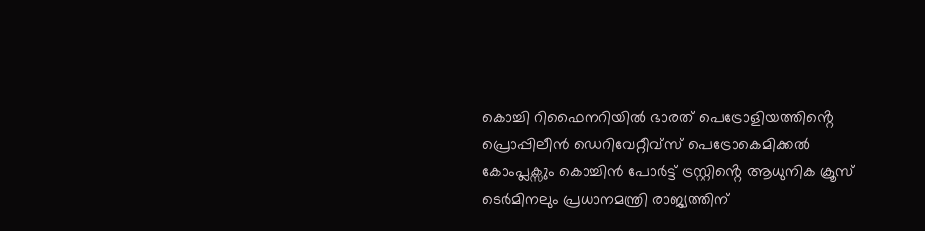കൊച്ചി റിഫൈനറിയിൽ ഭാരത് പെട്രോളിയത്തിൻ്റെ പ്രൊപ്പിലീൻ ഡെറിവേറ്റീവ്സ് പെട്രോകെമിക്കൽ കോംപ്ലക്സും കൊച്ചിൻ പോർട്ട് ട്രസ്റ്റിൻ്റെ ആധുനിക ക്രൂസ് ടെർമിനലും പ്രധാനമന്ത്രി രാജ്യത്തിന്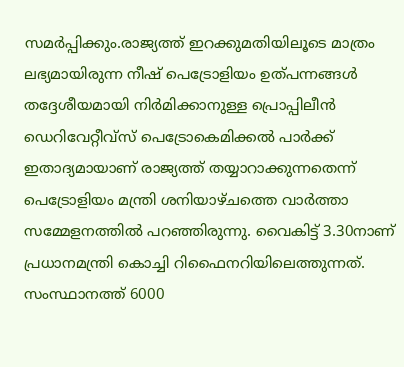സമർപ്പിക്കും.രാജ്യത്ത് ഇറക്കുമതിയിലൂടെ മാത്രം ലഭ്യമായിരുന്ന നീഷ് പെട്രോളിയം ഉത്പന്നങ്ങൾ തദ്ദേശീയമായി നിർമിക്കാനുള്ള പ്രൊപ്പിലീൻ ഡെറിവേറ്റീവ്സ് പെട്രോകെമിക്കൽ പാർക്ക് ഇതാദ്യമായാണ് രാജ്യത്ത് തയ്യാറാക്കുന്നതെന്ന് പെട്രോളിയം മന്ത്രി ശനിയാഴ്ചത്തെ വാർത്താ സമ്മേളനത്തിൽ പറഞ്ഞിരുന്നു. വൈകിട്ട് 3.30നാണ് പ്രധാനമന്ത്രി കൊച്ചി റിഫൈനറിയിലെത്തുന്നത്. സംസ്ഥാനത്ത് 6000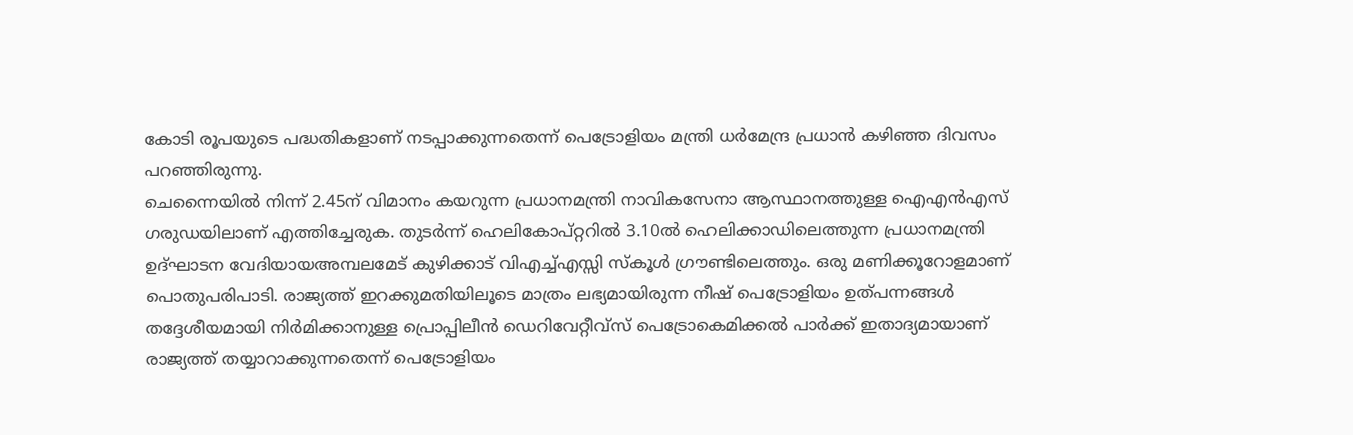കോടി രൂപയുടെ പദ്ധതികളാണ് നടപ്പാക്കുന്നതെന്ന് പെട്രോളിയം മന്ത്രി ധർമേന്ദ്ര പ്രധാൻ കഴിഞ്ഞ ദിവസം പറഞ്ഞിരുന്നു.
ചെന്നൈയിൽ നിന്ന് 2.45ന് വിമാനം കയറുന്ന പ്രധാനമന്ത്രി നാവികസേനാ ആസ്ഥാനത്തുള്ള ഐഎൻഎസ് ഗരുഡയിലാണ് എത്തിച്ചേരുക. തുടർന്ന് ഹെലികോപ്റ്ററിൽ 3.10ൽ ഹെലിക്കാഡിലെത്തുന്ന പ്രധാനമന്ത്രി ഉദ്ഘാടന വേദിയായഅമ്പലമേട് കുഴിക്കാട് വിഎച്ച്എസ്സി സ്കൂൾ ഗ്രൗണ്ടിലെത്തും. ഒരു മണിക്കൂറോളമാണ് പൊതുപരിപാടി. രാജ്യത്ത് ഇറക്കുമതിയിലൂടെ മാത്രം ലഭ്യമായിരുന്ന നീഷ് പെട്രോളിയം ഉത്പന്നങ്ങൾ തദ്ദേശീയമായി നിർമിക്കാനുള്ള പ്രൊപ്പിലീൻ ഡെറിവേറ്റീവ്സ് പെട്രോകെമിക്കൽ പാർക്ക് ഇതാദ്യമായാണ് രാജ്യത്ത് തയ്യാറാക്കുന്നതെന്ന് പെട്രോളിയം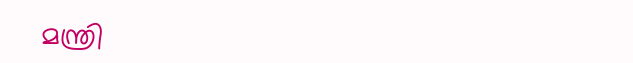മന്ത്രി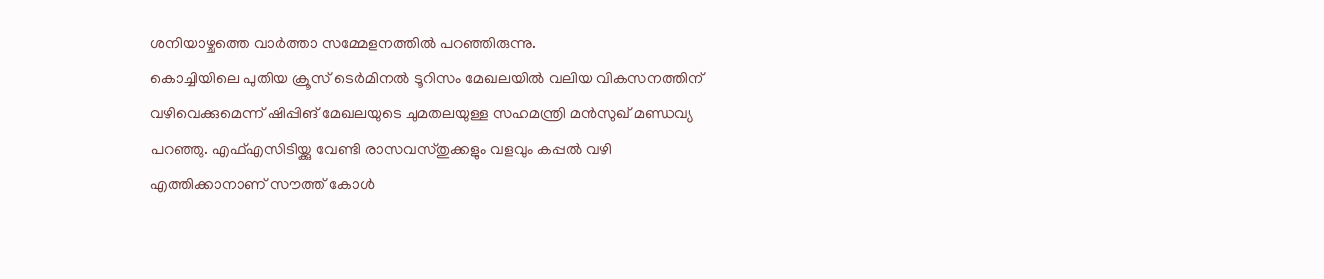ശനിയാഴ്ചത്തെ വാർത്താ സമ്മേളനത്തിൽ പറഞ്ഞിരുന്നു.
കൊച്ചിയിലെ പുതിയ ക്രൂസ് ടെർമിനൽ ടൂറിസം മേഖലയിൽ വലിയ വികസനത്തിന് വഴിവെക്കുമെന്ന് ഷിപ്പിങ് മേഖലയുടെ ചുമതലയുള്ള സഹമന്ത്രി മൻസുഖ് മണ്ഡവ്യ പറഞ്ഞു. എഫ്എസിടിയ്ക്കു വേണ്ടി രാസവസ്തുക്കളും വളവും കപ്പൽ വഴി എത്തിക്കാനാണ് സൗത്ത് കോൾ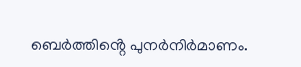ബെർത്തിൻ്റെ പുനർനിർമാണം.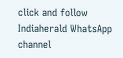click and follow Indiaherald WhatsApp channel